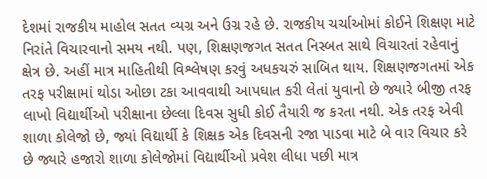દેશમાં રાજકીય માહોલ સતત વ્યગ્ર અને ઉગ્ર રહે છે. રાજકીય ચર્ચાઓમાં કોઈને શિક્ષણ માટે નિરાંતે વિચારવાનો સમય નથી. પણ, શિક્ષણજગત સતત નિસ્બત સાથે વિચારતાં રહેવાનું ક્ષેત્ર છે. અહીં માત્ર માહિતીથી વિશ્લેષણ કરવું અધકચરું સાબિત થાય. શિક્ષણજગતમાં એક તરફ પરીક્ષામાં થોડા ઓછા ટકા આવવાથી આપઘાત કરી લેતાં યુવાનો છે જ્યારે બીજી તરફ લાખો વિદ્યાર્થીઓ પરીક્ષાના છેલ્લા દિવસ સુધી કોઈ તૈયારી જ કરતા નથી. એક તરફ એવી શાળા કોલેજો છે, જ્યાં વિદ્યાર્થી કે શિક્ષક એક દિવસની રજા પાડવા માટે બે વાર વિચાર કરે છે જ્યારે હજારો શાળા કોલેજોમાં વિદ્યાર્થીઓ પ્રવેશ લીધા પછી માત્ર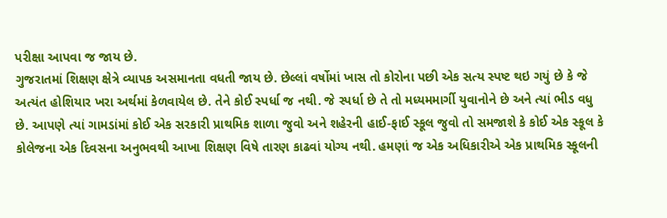પરીક્ષા આપવા જ જાય છે.
ગુજરાતમાં શિક્ષણ ક્ષેત્રે વ્યાપક અસમાનતા વધતી જાય છે. છેલ્લાં વર્ષોમાં ખાસ તો કોરોના પછી એક સત્ય સ્પષ્ટ થઇ ગયું છે કે જે અત્યંત હોશિયાર ખરા અર્થમાં કેળવાયેલ છે. તેને કોઈ સ્પર્ધા જ નથી. જે સ્પર્ધા છે તે તો મધ્યમમાર્ગી યુવાનોને છે અને ત્યાં ભીડ વધુ છે. આપણે ત્યાં ગામડાંમાં કોઈ એક સરકારી પ્રાથમિક શાળા જુવો અને શહેરની હાઈ-ફાઈ સ્કૂલ જુવો તો સમજાશે કે કોઈ એક સ્કૂલ કે કોલેજના એક દિવસના અનુભવથી આખા શિક્ષણ વિષે તારણ કાઢવાં યોગ્ય નથી. હમણાં જ એક અધિકારીએ એક પ્રાથમિક સ્કૂલની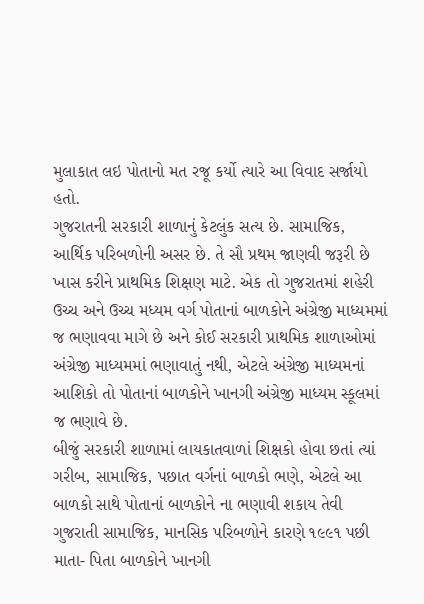મુલાકાત લઇ પોતાનો મત રજૂ કર્યો ત્યારે આ વિવાદ સર્જાયો હતો.
ગુજરાતની સરકારી શાળાનું કેટલુંક સત્ય છે. સામાજિક, આર્થિક પરિબળોની અસર છે. તે સૌ પ્રથમ જાણવી જરૂરી છે ખાસ કરીને પ્રાથમિક શિક્ષણ માટે. એક તો ગુજરાતમાં શહેરી ઉચ્ચ અને ઉચ્ચ મધ્યમ વર્ગ પોતાનાં બાળકોને અંગ્રેજી માધ્યમમાં જ ભણાવવા માગે છે અને કોઈ સરકારી પ્રાથમિક શાળાઓમાં અંગ્રેજી માધ્યમમાં ભણાવાતું નથી, એટલે અંગ્રેજી માધ્યમનાં આશિકો તો પોતાનાં બાળકોને ખાનગી અંગ્રેજી માધ્યમ સ્કૂલમાં જ ભણાવે છે.
બીજું સરકારી શાળામાં લાયકાતવાળાં શિક્ષકો હોવા છતાં ત્યાં ગરીબ, સામાજિક, પછાત વર્ગનાં બાળકો ભણે, એટલે આ બાળકો સાથે પોતાનાં બાળકોને ના ભણાવી શકાય તેવી ગુજરાતી સામાજિક, માનસિક પરિબળોને કારણે ૧૯૯૧ પછી માતા- પિતા બાળકોને ખાનગી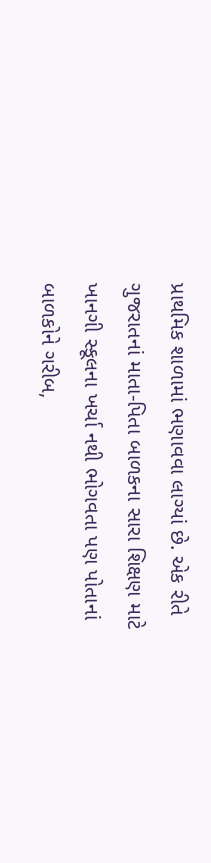પ્રાથમિક શાળામાં ભણાવવા લાગ્યાં છે. એક રીતે ગુજરાતનાં માતા-પિતા બાળકના સારા શિક્ષણ માટે ખાનગી સ્કૂલના ખર્ચા નથી ભોગવતા પણ પોતાનાં બાળકોને ગરીબ,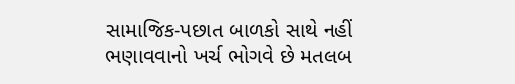સામાજિક-પછાત બાળકો સાથે નહીં ભણાવવાનો ખર્ચ ભોગવે છે મતલબ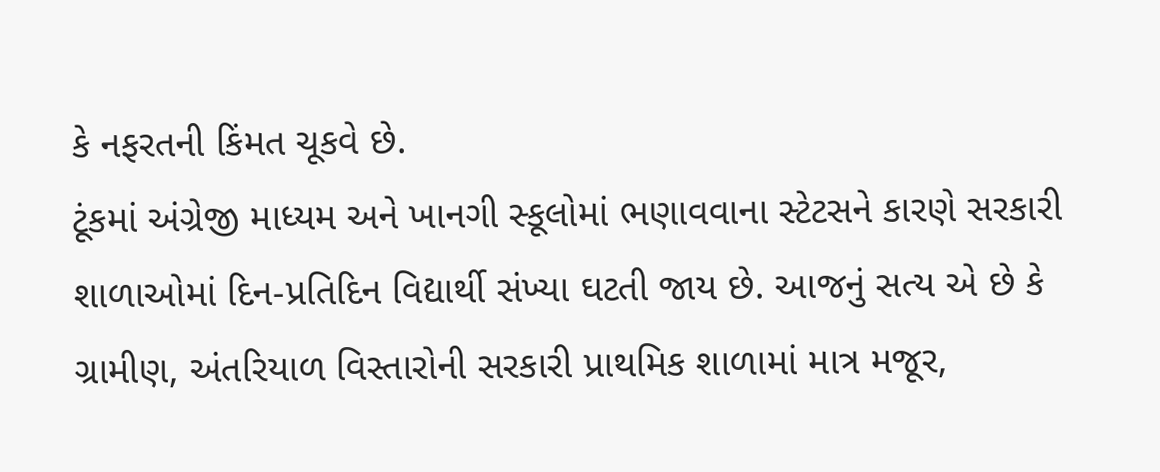કે નફરતની કિંમત ચૂકવે છે.
ટૂંકમાં અંગ્રેજી માધ્યમ અને ખાનગી સ્કૂલોમાં ભણાવવાના સ્ટેટસને કારણે સરકારી શાળાઓમાં દિન-પ્રતિદિન વિદ્યાર્થી સંખ્યા ઘટતી જાય છે. આજનું સત્ય એ છે કે ગ્રામીણ, અંતરિયાળ વિસ્તારોની સરકારી પ્રાથમિક શાળામાં માત્ર મજૂર,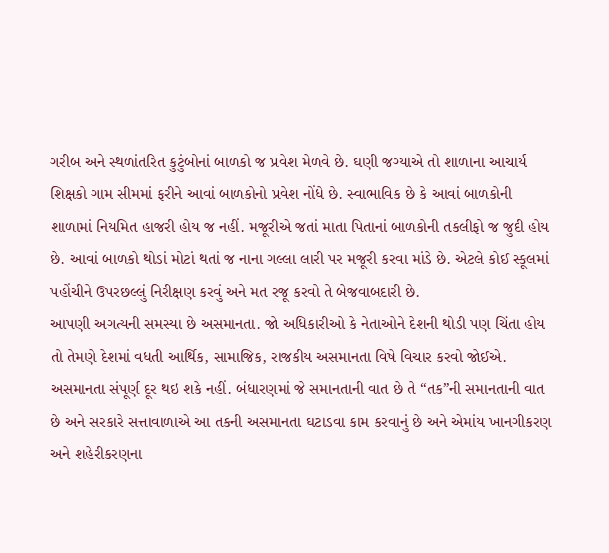ગરીબ અને સ્થળાંતરિત કુટુંબોનાં બાળકો જ પ્રવેશ મેળવે છે. ઘણી જગ્યાએ તો શાળાના આચાર્ય શિક્ષકો ગામ સીમમાં ફરીને આવાં બાળકોનો પ્રવેશ નોંધે છે. સ્વાભાવિક છે કે આવાં બાળકોની શાળામાં નિયમિત હાજરી હોય જ નહીં. મજૂરીએ જતાં માતા પિતાનાં બાળકોની તકલીફો જ જુદી હોય છે. આવાં બાળકો થોડાં મોટાં થતાં જ નાના ગલ્લા લારી પર મજૂરી કરવા માંડે છે. એટલે કોઈ સ્કૂલમાં પહોંચીને ઉપરછલ્લું નિરીક્ષણ કરવું અને મત રજૂ કરવો તે બેજવાબદારી છે.
આપણી અગત્યની સમસ્યા છે અસમાનતા. જો અધિકારીઓ કે નેતાઓને દેશની થોડી પણ ચિંતા હોય તો તેમણે દેશમાં વધતી આર્થિક, સામાજિક, રાજકીય અસમાનતા વિષે વિચાર કરવો જોઈએ. અસમાનતા સંપૂર્ણ દૂર થઇ શકે નહીં. બંધારણમાં જે સમાનતાની વાત છે તે “તક”ની સમાનતાની વાત છે અને સરકારે સત્તાવાળાએ આ તકની અસમાનતા ઘટાડવા કામ કરવાનું છે અને એમાંય ખાનગીકરણ અને શહેરીકરણના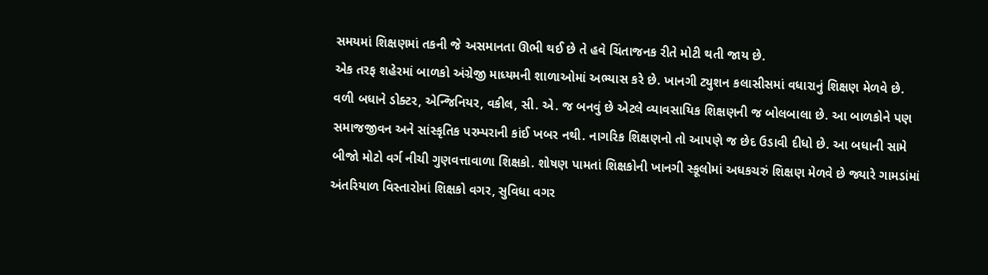સમયમાં શિક્ષણમાં તકની જે અસમાનતા ઊભી થઈ છે તે હવે ચિંતાજનક રીતે મોટી થતી જાય છે.
એક તરફ શહેરમાં બાળકો અંગ્રેજી માધ્યમની શાળાઓમાં અભ્યાસ કરે છે. ખાનગી ટ્યુશન કલાસીસમાં વધારાનું શિક્ષણ મેળવે છે. વળી બધાને ડોક્ટર, એન્જિનિયર, વકીલ, સી. એ. જ બનવું છે એટલે વ્યાવસાયિક શિક્ષણની જ બોલબાલા છે. આ બાળકોને પણ સમાજજીવન અને સાંસ્કૃતિક પરમ્પરાની કાંઈ ખબર નથી. નાગરિક શિક્ષણનો તો આપણે જ છેદ ઉડાવી દીધો છે. આ બધાની સામે બીજો મોટો વર્ગ નીચી ગુણવત્તાવાળા શિક્ષકો. શોષણ પામતાં શિક્ષકોની ખાનગી સ્કૂલોમાં અધકચરું શિક્ષણ મેળવે છે જ્યારે ગામડાંમાં અંતરિયાળ વિસ્તારોમાં શિક્ષકો વગર, સુવિધા વગર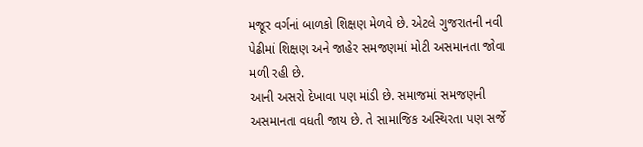મજૂર વર્ગનાં બાળકો શિક્ષણ મેળવે છે. એટલે ગુજરાતની નવી પેઢીમાં શિક્ષણ અને જાહેર સમજણમાં મોટી અસમાનતા જોવા મળી રહી છે.
આની અસરો દેખાવા પણ માંડી છે. સમાજમાં સમજણની અસમાનતા વધતી જાય છે. તે સામાજિક અસ્થિરતા પણ સર્જે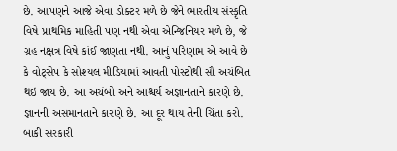છે. આપણને આજે એવા ડોક્ટર મળે છે જેને ભારતીય સંસ્કૃતિ વિષે પ્રાથમિક માહિતી પણ નથી એવા એન્જિનિયર મળે છે, જે ગ્રહ નક્ષત્ર વિષે કાંઈ જાણતા નથી. આનું પરિણામ એ આવે છે કે વોટ્સેપ કે સોશ્યલ મીડિયામાં આવતી પોસ્ટોથી સૌ અચંબિત થઇ જાય છે. આ અચંબો અને આશ્ચર્ય અજ્ઞાનતાને કારણે છે. જ્ઞાનની અસમાનતાને કારણે છે. આ દૂર થાય તેની ચિંતા કરો. બાકી સરકારી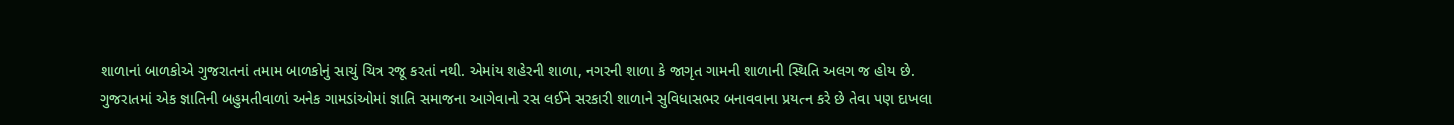શાળાનાં બાળકોએ ગુજરાતનાં તમામ બાળકોનું સાચું ચિત્ર રજૂ કરતાં નથી. એમાંય શહેરની શાળા, નગરની શાળા કે જાગૃત ગામની શાળાની સ્થિતિ અલગ જ હોય છે.
ગુજરાતમાં એક જ્ઞાતિની બહુમતીવાળાં અનેક ગામડાંઓમાં જ્ઞાતિ સમાજના આગેવાનો રસ લઈને સરકારી શાળાને સુવિધાસભર બનાવવાના પ્રયત્ન કરે છે તેવા પણ દાખલા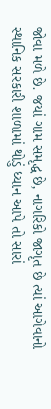જોવા મળે છે. જયાં ગામ સમૃદ્ધ છે, નાગરિકો જાગૃત છે ત્યાં આગેવાનો સ્થાનિક સરકારી શાળામાં થોડું ધ્યાન આપે તો સારાં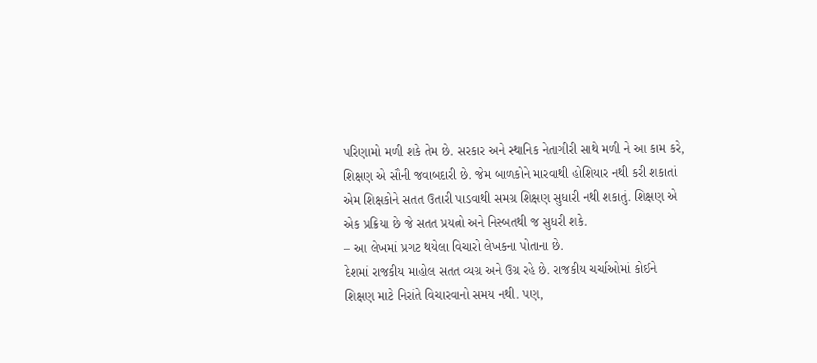પરિણામો મળી શકે તેમ છે. સરકાર અને સ્થાનિક નેતાગીરી સાથે મળી ને આ કામ કરે, શિક્ષણ એ સૌની જવાબદારી છે. જેમ બાળકોને મારવાથી હોશિયાર નથી કરી શકાતાં એમ શિક્ષકોને સતત ઉતારી પાડવાથી સમગ્ર શિક્ષણ સુધારી નથી શકાતું. શિક્ષણ એ એક પ્રક્રિયા છે જે સતત પ્રયત્નો અને નિસ્બતથી જ સુધરી શકે.
– આ લેખમાં પ્રગટ થયેલા વિચારો લેખકના પોતાના છે.
દેશમાં રાજકીય માહોલ સતત વ્યગ્ર અને ઉગ્ર રહે છે. રાજકીય ચર્ચાઓમાં કોઈને શિક્ષણ માટે નિરાંતે વિચારવાનો સમય નથી. પણ,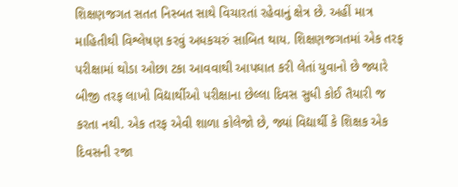શિક્ષણજગત સતત નિસ્બત સાથે વિચારતાં રહેવાનું ક્ષેત્ર છે. અહીં માત્ર માહિતીથી વિશ્લેષણ કરવું અધકચરું સાબિત થાય. શિક્ષણજગતમાં એક તરફ પરીક્ષામાં થોડા ઓછા ટકા આવવાથી આપઘાત કરી લેતાં યુવાનો છે જ્યારે બીજી તરફ લાખો વિદ્યાર્થીઓ પરીક્ષાના છેલ્લા દિવસ સુધી કોઈ તૈયારી જ કરતા નથી. એક તરફ એવી શાળા કોલેજો છે, જ્યાં વિદ્યાર્થી કે શિક્ષક એક દિવસની રજા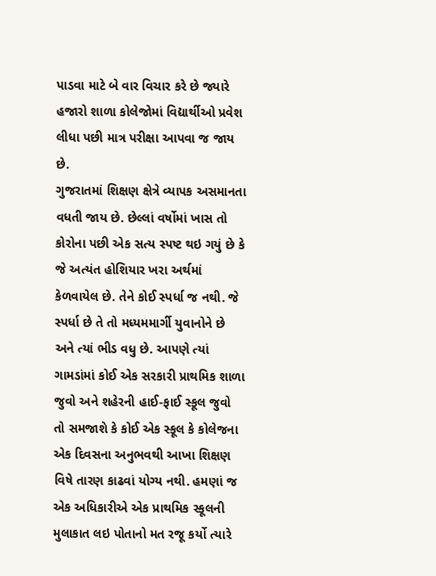પાડવા માટે બે વાર વિચાર કરે છે જ્યારે હજારો શાળા કોલેજોમાં વિદ્યાર્થીઓ પ્રવેશ લીધા પછી માત્ર પરીક્ષા આપવા જ જાય છે.
ગુજરાતમાં શિક્ષણ ક્ષેત્રે વ્યાપક અસમાનતા વધતી જાય છે. છેલ્લાં વર્ષોમાં ખાસ તો કોરોના પછી એક સત્ય સ્પષ્ટ થઇ ગયું છે કે જે અત્યંત હોશિયાર ખરા અર્થમાં કેળવાયેલ છે. તેને કોઈ સ્પર્ધા જ નથી. જે સ્પર્ધા છે તે તો મધ્યમમાર્ગી યુવાનોને છે અને ત્યાં ભીડ વધુ છે. આપણે ત્યાં ગામડાંમાં કોઈ એક સરકારી પ્રાથમિક શાળા જુવો અને શહેરની હાઈ-ફાઈ સ્કૂલ જુવો તો સમજાશે કે કોઈ એક સ્કૂલ કે કોલેજના એક દિવસના અનુભવથી આખા શિક્ષણ વિષે તારણ કાઢવાં યોગ્ય નથી. હમણાં જ એક અધિકારીએ એક પ્રાથમિક સ્કૂલની મુલાકાત લઇ પોતાનો મત રજૂ કર્યો ત્યારે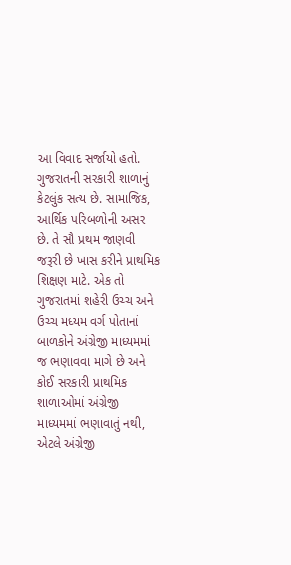આ વિવાદ સર્જાયો હતો.
ગુજરાતની સરકારી શાળાનું કેટલુંક સત્ય છે. સામાજિક, આર્થિક પરિબળોની અસર છે. તે સૌ પ્રથમ જાણવી જરૂરી છે ખાસ કરીને પ્રાથમિક શિક્ષણ માટે. એક તો ગુજરાતમાં શહેરી ઉચ્ચ અને ઉચ્ચ મધ્યમ વર્ગ પોતાનાં બાળકોને અંગ્રેજી માધ્યમમાં જ ભણાવવા માગે છે અને કોઈ સરકારી પ્રાથમિક શાળાઓમાં અંગ્રેજી માધ્યમમાં ભણાવાતું નથી, એટલે અંગ્રેજી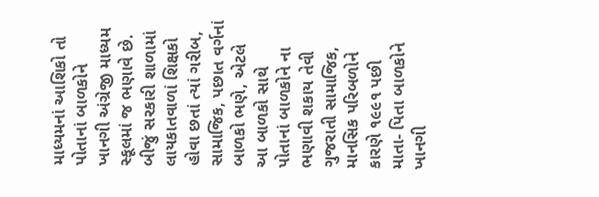માધ્યમનાં આશિકો તો પોતાનાં બાળકોને ખાનગી અંગ્રેજી માધ્યમ સ્કૂલમાં જ ભણાવે છે.
બીજું સરકારી શાળામાં લાયકાતવાળાં શિક્ષકો હોવા છતાં ત્યાં ગરીબ, સામાજિક, પછાત વર્ગનાં બાળકો ભણે, એટલે આ બાળકો સાથે પોતાનાં બાળકોને ના ભણાવી શકાય તેવી ગુજરાતી સામાજિક, માનસિક પરિબળોને કારણે ૧૯૯૧ પછી માતા- પિતા બાળકોને ખાનગી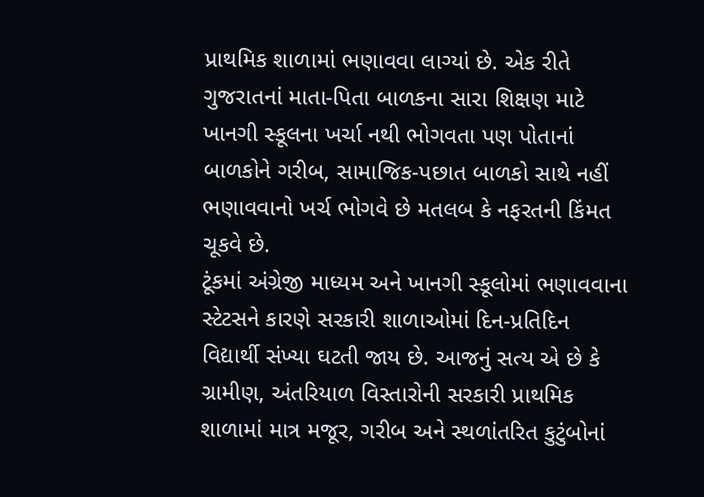પ્રાથમિક શાળામાં ભણાવવા લાગ્યાં છે. એક રીતે ગુજરાતનાં માતા-પિતા બાળકના સારા શિક્ષણ માટે ખાનગી સ્કૂલના ખર્ચા નથી ભોગવતા પણ પોતાનાં બાળકોને ગરીબ, સામાજિક-પછાત બાળકો સાથે નહીં ભણાવવાનો ખર્ચ ભોગવે છે મતલબ કે નફરતની કિંમત ચૂકવે છે.
ટૂંકમાં અંગ્રેજી માધ્યમ અને ખાનગી સ્કૂલોમાં ભણાવવાના સ્ટેટસને કારણે સરકારી શાળાઓમાં દિન-પ્રતિદિન વિદ્યાર્થી સંખ્યા ઘટતી જાય છે. આજનું સત્ય એ છે કે ગ્રામીણ, અંતરિયાળ વિસ્તારોની સરકારી પ્રાથમિક શાળામાં માત્ર મજૂર, ગરીબ અને સ્થળાંતરિત કુટુંબોનાં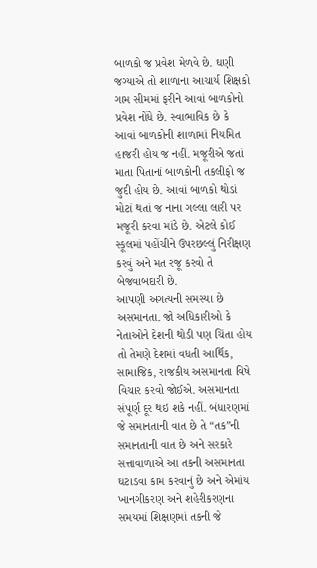બાળકો જ પ્રવેશ મેળવે છે. ઘણી જગ્યાએ તો શાળાના આચાર્ય શિક્ષકો ગામ સીમમાં ફરીને આવાં બાળકોનો પ્રવેશ નોંધે છે. સ્વાભાવિક છે કે આવાં બાળકોની શાળામાં નિયમિત હાજરી હોય જ નહીં. મજૂરીએ જતાં માતા પિતાનાં બાળકોની તકલીફો જ જુદી હોય છે. આવાં બાળકો થોડાં મોટાં થતાં જ નાના ગલ્લા લારી પર મજૂરી કરવા માંડે છે. એટલે કોઈ સ્કૂલમાં પહોંચીને ઉપરછલ્લું નિરીક્ષણ કરવું અને મત રજૂ કરવો તે બેજવાબદારી છે.
આપણી અગત્યની સમસ્યા છે અસમાનતા. જો અધિકારીઓ કે નેતાઓને દેશની થોડી પણ ચિંતા હોય તો તેમણે દેશમાં વધતી આર્થિક, સામાજિક, રાજકીય અસમાનતા વિષે વિચાર કરવો જોઈએ. અસમાનતા સંપૂર્ણ દૂર થઇ શકે નહીં. બંધારણમાં જે સમાનતાની વાત છે તે “તક”ની સમાનતાની વાત છે અને સરકારે સત્તાવાળાએ આ તકની અસમાનતા ઘટાડવા કામ કરવાનું છે અને એમાંય ખાનગીકરણ અને શહેરીકરણના સમયમાં શિક્ષણમાં તકની જે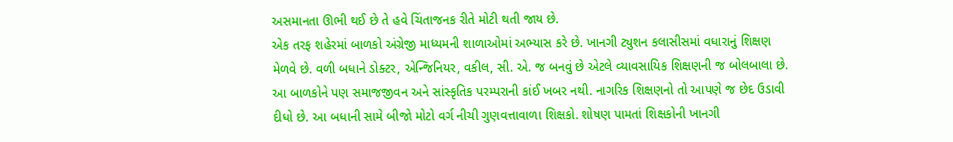અસમાનતા ઊભી થઈ છે તે હવે ચિંતાજનક રીતે મોટી થતી જાય છે.
એક તરફ શહેરમાં બાળકો અંગ્રેજી માધ્યમની શાળાઓમાં અભ્યાસ કરે છે. ખાનગી ટ્યુશન કલાસીસમાં વધારાનું શિક્ષણ મેળવે છે. વળી બધાને ડોક્ટર, એન્જિનિયર, વકીલ, સી. એ. જ બનવું છે એટલે વ્યાવસાયિક શિક્ષણની જ બોલબાલા છે. આ બાળકોને પણ સમાજજીવન અને સાંસ્કૃતિક પરમ્પરાની કાંઈ ખબર નથી. નાગરિક શિક્ષણનો તો આપણે જ છેદ ઉડાવી દીધો છે. આ બધાની સામે બીજો મોટો વર્ગ નીચી ગુણવત્તાવાળા શિક્ષકો. શોષણ પામતાં શિક્ષકોની ખાનગી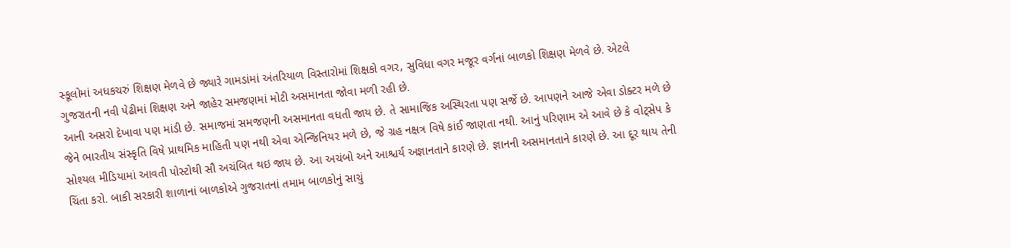સ્કૂલોમાં અધકચરું શિક્ષણ મેળવે છે જ્યારે ગામડાંમાં અંતરિયાળ વિસ્તારોમાં શિક્ષકો વગર, સુવિધા વગર મજૂર વર્ગનાં બાળકો શિક્ષણ મેળવે છે. એટલે ગુજરાતની નવી પેઢીમાં શિક્ષણ અને જાહેર સમજણમાં મોટી અસમાનતા જોવા મળી રહી છે.
આની અસરો દેખાવા પણ માંડી છે. સમાજમાં સમજણની અસમાનતા વધતી જાય છે. તે સામાજિક અસ્થિરતા પણ સર્જે છે. આપણને આજે એવા ડોક્ટર મળે છે જેને ભારતીય સંસ્કૃતિ વિષે પ્રાથમિક માહિતી પણ નથી એવા એન્જિનિયર મળે છે, જે ગ્રહ નક્ષત્ર વિષે કાંઈ જાણતા નથી. આનું પરિણામ એ આવે છે કે વોટ્સેપ કે સોશ્યલ મીડિયામાં આવતી પોસ્ટોથી સૌ અચંબિત થઇ જાય છે. આ અચંબો અને આશ્ચર્ય અજ્ઞાનતાને કારણે છે. જ્ઞાનની અસમાનતાને કારણે છે. આ દૂર થાય તેની ચિંતા કરો. બાકી સરકારી શાળાનાં બાળકોએ ગુજરાતનાં તમામ બાળકોનું સાચું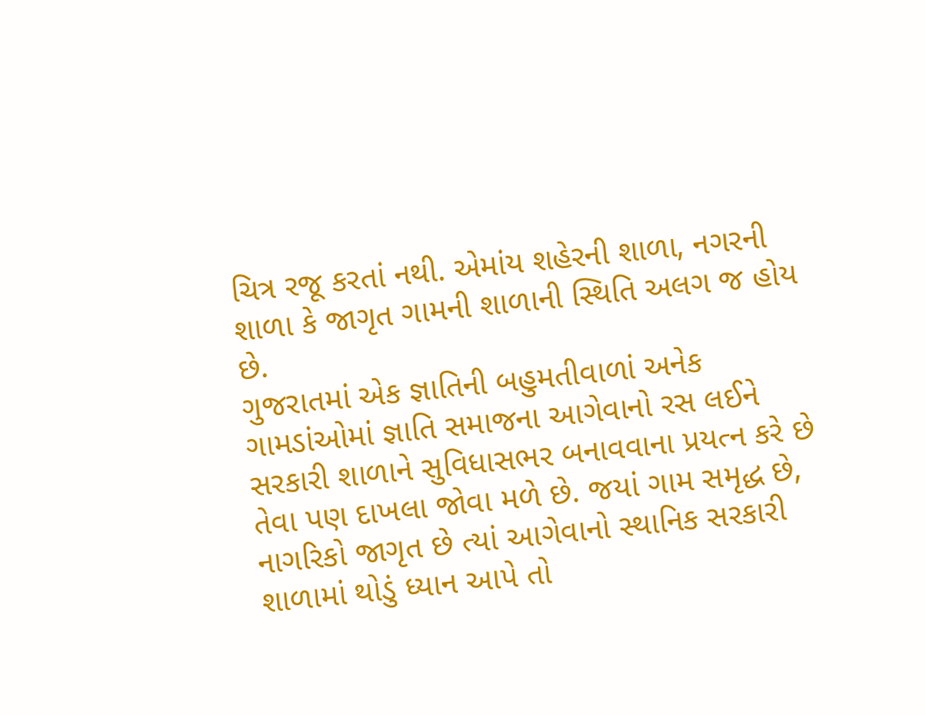ચિત્ર રજૂ કરતાં નથી. એમાંય શહેરની શાળા, નગરની શાળા કે જાગૃત ગામની શાળાની સ્થિતિ અલગ જ હોય છે.
ગુજરાતમાં એક જ્ઞાતિની બહુમતીવાળાં અનેક ગામડાંઓમાં જ્ઞાતિ સમાજના આગેવાનો રસ લઈને સરકારી શાળાને સુવિધાસભર બનાવવાના પ્રયત્ન કરે છે તેવા પણ દાખલા જોવા મળે છે. જયાં ગામ સમૃદ્ધ છે, નાગરિકો જાગૃત છે ત્યાં આગેવાનો સ્થાનિક સરકારી શાળામાં થોડું ધ્યાન આપે તો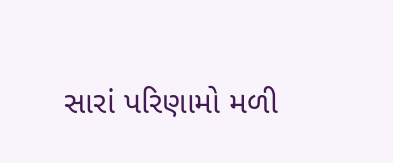સારાં પરિણામો મળી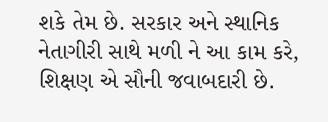શકે તેમ છે. સરકાર અને સ્થાનિક નેતાગીરી સાથે મળી ને આ કામ કરે, શિક્ષણ એ સૌની જવાબદારી છે.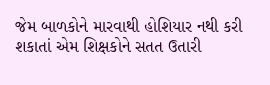જેમ બાળકોને મારવાથી હોશિયાર નથી કરી શકાતાં એમ શિક્ષકોને સતત ઉતારી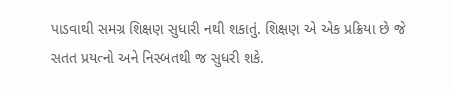પાડવાથી સમગ્ર શિક્ષણ સુધારી નથી શકાતું. શિક્ષણ એ એક પ્રક્રિયા છે જે સતત પ્રયત્નો અને નિસ્બતથી જ સુધરી શકે.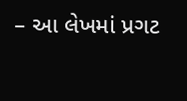– આ લેખમાં પ્રગટ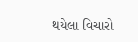થયેલા વિચારો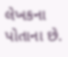લેખકના પોતાના છે.